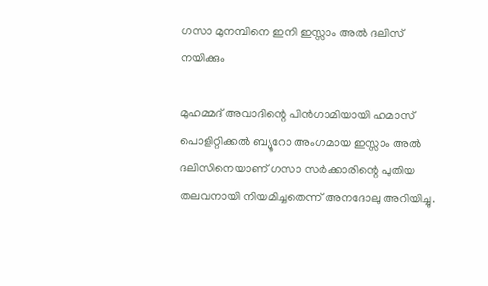ഗസാ മുനമ്പിനെ ഇനി ഇസ്സാം അല്‍ ദലിസ് നയിക്കും

മുഹമ്മദ് അവാദിന്റെ പിന്‍ഗാമിയായി ഹമാസ് പൊളിറ്റിക്കല്‍ ബ്യൂറോ അംഗമായ ഇസ്സാം അല്‍ ദലിസിനെയാണ് ഗസാ സര്‍ക്കാരിന്റെ പുതിയ തലവനായി നിയമിച്ചതെന്ന് അനദോലു അറിയിച്ചു.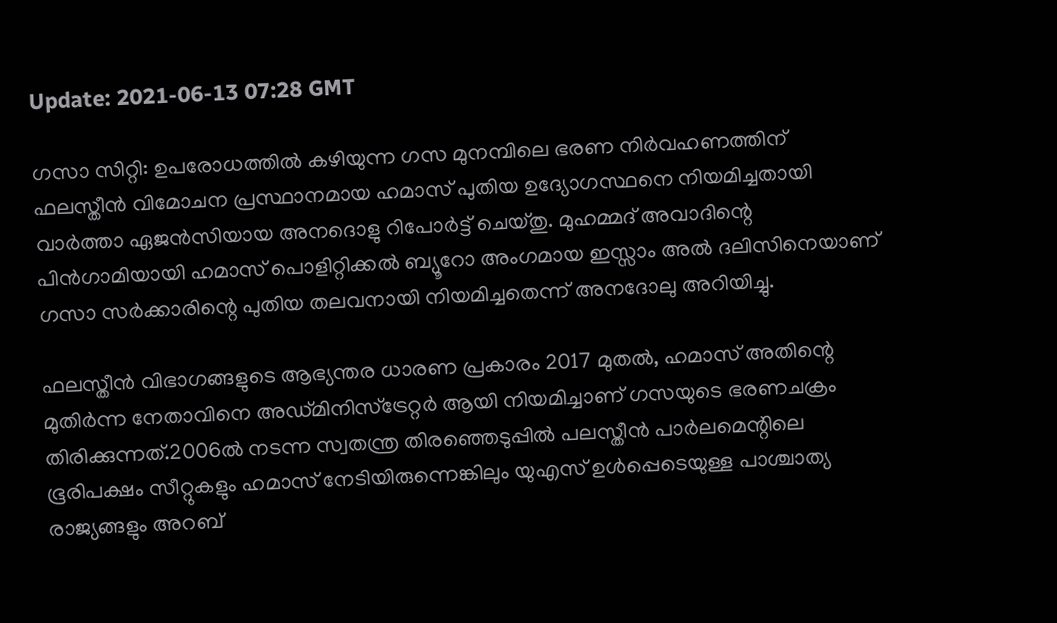Update: 2021-06-13 07:28 GMT

ഗസാ സിറ്റി: ഉപരോധത്തില്‍ കഴിയുന്ന ഗസ മുനമ്പിലെ ഭരണ നിര്‍വഹണത്തിന് ഫലസ്തീന്‍ വിമോചന പ്രസ്ഥാനമായ ഹമാസ് പുതിയ ഉദ്യോഗസ്ഥനെ നിയമിച്ചതായി വാര്‍ത്താ ഏജന്‍സിയായ അനദൊളു റിപോര്‍ട്ട് ചെയ്തു. മുഹമ്മദ് അവാദിന്റെ പിന്‍ഗാമിയായി ഹമാസ് പൊളിറ്റിക്കല്‍ ബ്യൂറോ അംഗമായ ഇസ്സാം അല്‍ ദലിസിനെയാണ് ഗസാ സര്‍ക്കാരിന്റെ പുതിയ തലവനായി നിയമിച്ചതെന്ന് അനദോലു അറിയിച്ചു.

ഫലസ്തീന്‍ വിഭാഗങ്ങളുടെ ആഭ്യന്തര ധാരണ പ്രകാരം 2017 മുതല്‍, ഹമാസ് അതിന്റെ മുതിര്‍ന്ന നേതാവിനെ അഡ്മിനിസ്‌ട്രേറ്റര്‍ ആയി നിയമിച്ചാണ് ഗസയുടെ ഭരണചക്രം തിരിക്കുന്നത്.2006ല്‍ നടന്ന സ്വതന്ത്ര തിരഞ്ഞെടുപ്പില്‍ പലസ്തീന്‍ പാര്‍ലമെന്റിലെ ഭൂരിപക്ഷം സീറ്റുകളും ഹമാസ് നേടിയിരുന്നെങ്കിലും യുഎസ് ഉള്‍പ്പെടെയുള്ള പാശ്ചാത്യ രാജ്യങ്ങളും അറബ്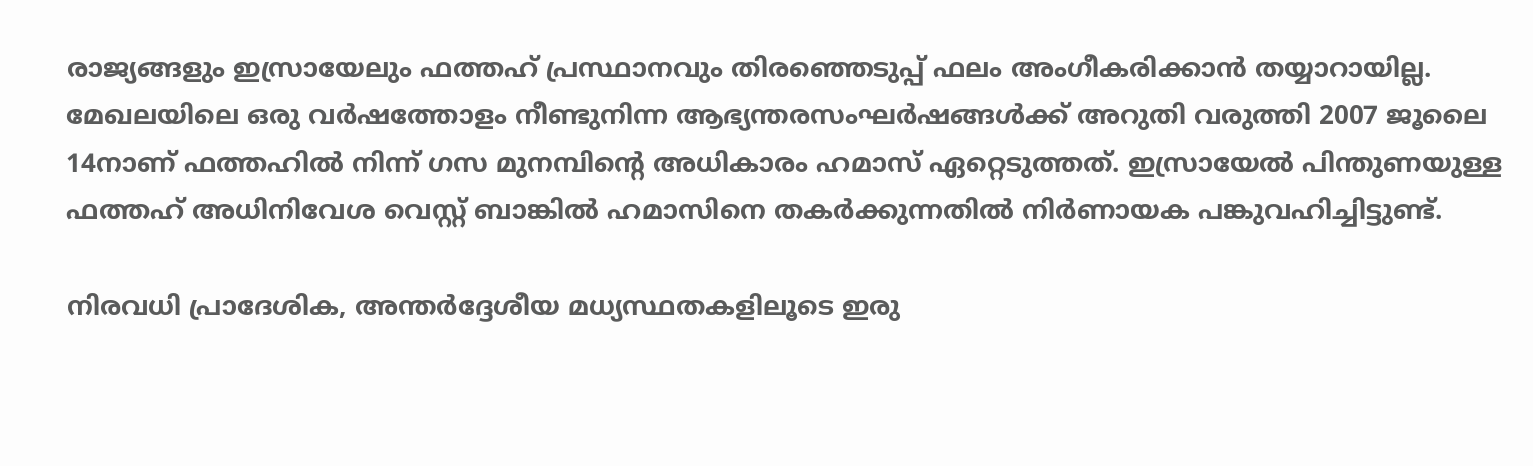രാജ്യങ്ങളും ഇസ്രായേലും ഫത്തഹ് പ്രസ്ഥാനവും തിരഞ്ഞെടുപ്പ് ഫലം അംഗീകരിക്കാന്‍ തയ്യാറായില്ല. മേഖലയിലെ ഒരു വര്‍ഷത്തോളം നീണ്ടുനിന്ന ആഭ്യന്തരസംഘര്‍ഷങ്ങള്‍ക്ക് അറുതി വരുത്തി 2007 ജൂലൈ 14നാണ് ഫത്തഹില്‍ നിന്ന് ഗസ മുനമ്പിന്റെ അധികാരം ഹമാസ് ഏറ്റെടുത്തത്. ഇസ്രായേല്‍ പിന്തുണയുള്ള ഫത്തഹ് അധിനിവേശ വെസ്റ്റ് ബാങ്കില്‍ ഹമാസിനെ തകര്‍ക്കുന്നതില്‍ നിര്‍ണായക പങ്കുവഹിച്ചിട്ടുണ്ട്.

നിരവധി പ്രാദേശിക, അന്തര്‍ദ്ദേശീയ മധ്യസ്ഥതകളിലൂടെ ഇരു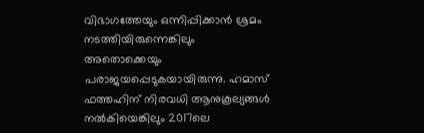വിഭാഗത്തേയും ഒന്നിപ്പിക്കാന്‍ ശ്രമം നടത്തിയിരുന്നെങ്കിലും അതൊക്കെയും പരാജയപ്പെടുകയായിരുന്നു. ഹമാസ് ഫത്തഹിന് നിരവധി ആനുകൂല്യങ്ങള്‍ നല്‍കിയെങ്കിലും 2017ലെ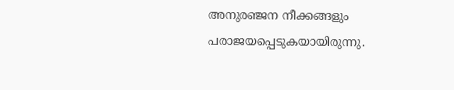അനുരഞ്ജന നീക്കങ്ങളും പരാജയപ്പെടുകയായിരുന്നു.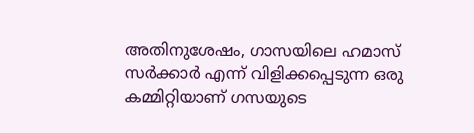അതിനുശേഷം, ഗാസയിലെ ഹമാസ് സര്‍ക്കാര്‍ എന്ന് വിളിക്കപ്പെടുന്ന ഒരു കമ്മിറ്റിയാണ് ഗസയുടെ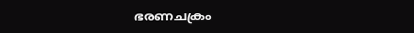ഭരണചക്രം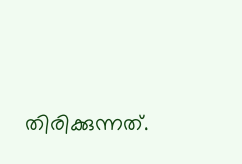തിരിക്കുന്നത്.